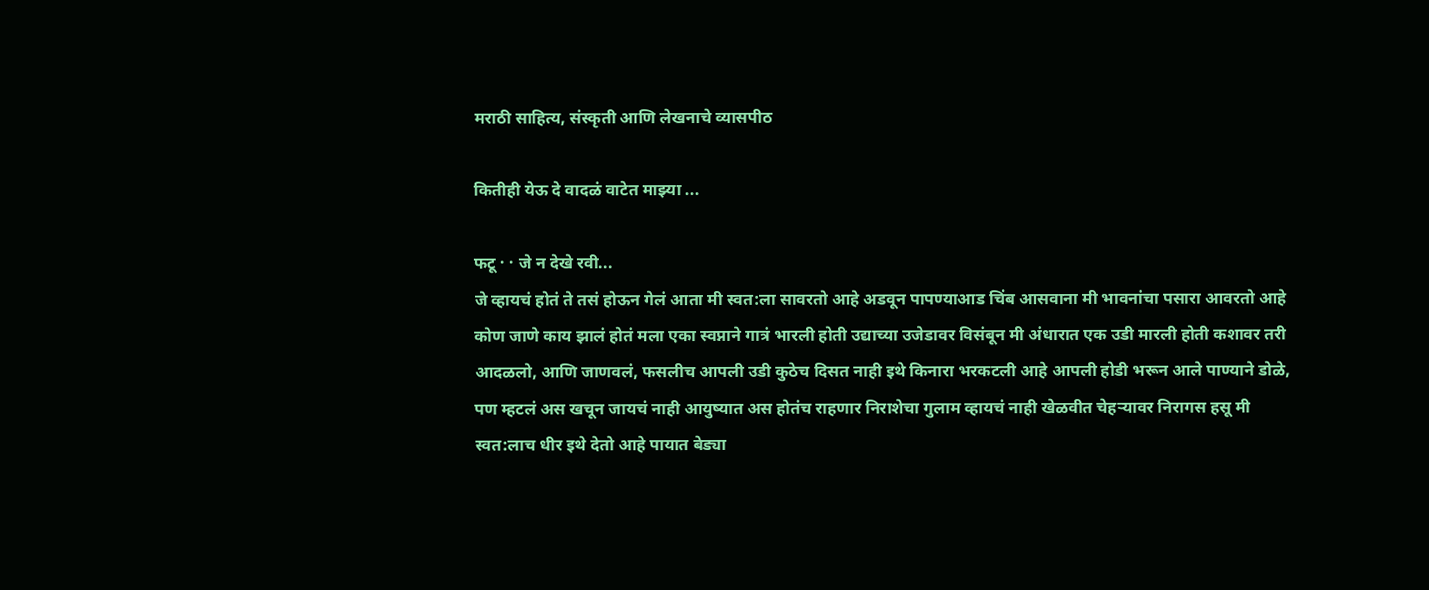मराठी साहित्य, संस्कृती आणि लेखनाचे व्यासपीठ

कितीही येऊ दे वादळं वाटेत माझ्या ...

फटू · · जे न देखे रवी...
जे व्हायचं होतं ते तसं होऊन गेलं आता मी स्वत:ला सावरतो आहे अडवून पापण्याआड चिंब आसवाना मी भावनांचा पसारा आवरतो आहे कोण जाणे काय झालं होतं मला एका स्वप्नाने गात्रं भारली होती उद्याच्या उजेडावर विसंबून मी अंधारात एक उडी मारली होती कशावर तरी आदळलो, आणि जाणवलं, फसलीच आपली उडी कुठेच दिसत नाही इथे किनारा भरकटली आहे आपली होडी भरून आले पाण्याने डोळे, पण म्हटलं अस खचून जायचं नाही आयुष्यात अस होतंच राहणार निराशेचा गुलाम व्हायचं नाही खेळवीत चेहर्‍यावर निरागस हसू मी स्वत:लाच धीर इथे देतो आहे पायात बेड्या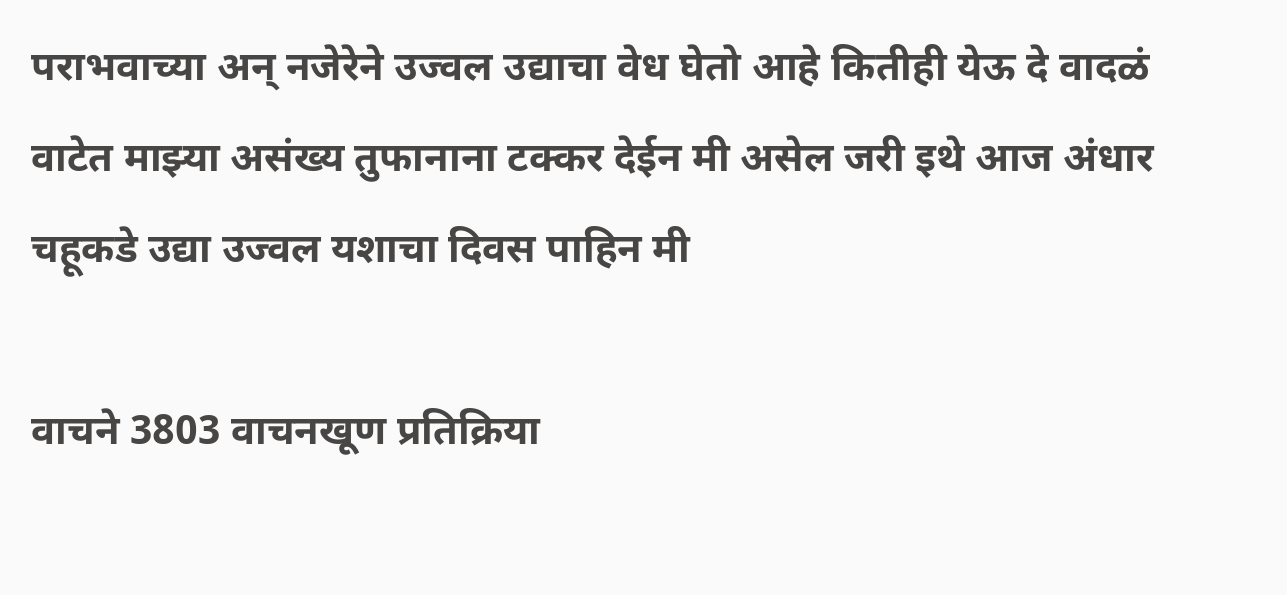पराभवाच्या अन् नजेरेने उज्वल उद्याचा वेध घेतो आहे कितीही येऊ दे वादळं वाटेत माझ्या असंख्य तुफानाना टक्कर देईन मी असेल जरी इथे आज अंधार चहूकडे उद्या उज्वल यशाचा दिवस पाहिन मी

वाचने 3803 वाचनखूण प्रतिक्रिया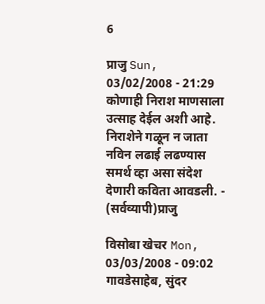6

प्राजु Sun, 03/02/2008 - 21:29
कोणाही निराश माणसाला उत्साह देईल अशी आहे. निराशेने गळून न जाता नविन लढाई लढण्यास समर्थ व्हा असा संदेश देणारी कविता आवडली. - (सर्वव्यापी)प्राजु

विसोबा खेचर Mon, 03/03/2008 - 09:02
गावडेसाहेब, सुंदर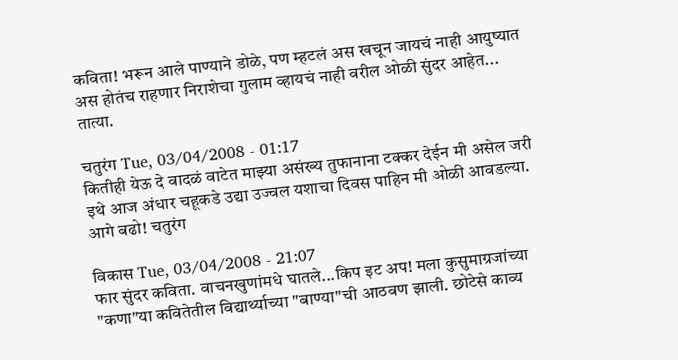कविता! भरून आले पाण्याने डोळे, पण म्हटलं अस खचून जायचं नाही आयुष्यात अस होतंच राहणार निराशेचा गुलाम व्हायचं नाही वरील ओळी सुंदर आहेत... तात्या.

चतुरंग Tue, 03/04/2008 - 01:17
कितीही येऊ दे वादळं वाटेत माझ्या असंख्य तुफानाना टक्कर देईन मी असेल जरी इथे आज अंधार चहूकडे उद्या उज्वल यशाचा दिवस पाहिन मी ओळी आवडल्या. आगे बढो! चतुरंग

विकास Tue, 03/04/2008 - 21:07
फार सुंदर कविता. वाचनखुणांमधे घातले...किप इट अप! मला कुसुमाग्रजांच्या "कणा"या कवितेतील विद्यार्थ्याच्या "बाण्या"ची आठवण झाली. छोटेसे काव्य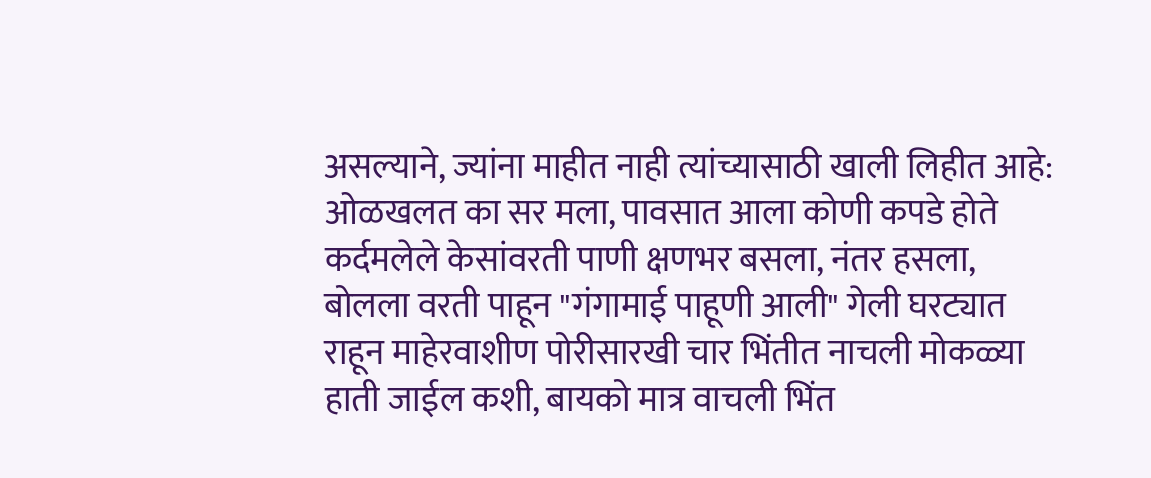असल्याने, ज्यांना माहीत नाही त्यांच्यासाठी खाली लिहीत आहे: ओळखलत का सर मला, पावसात आला कोणी कपडे होते कर्दमलेले केसांवरती पाणी क्षणभर बसला, नंतर हसला, बोलला वरती पाहून "गंगामाई पाहूणी आली" गेली घरट्यात राहून माहेरवाशीण पोरीसारखी चार भिंतीत नाचली मोकळ्या हाती जाईल कशी, बायको मात्र वाचली भिंत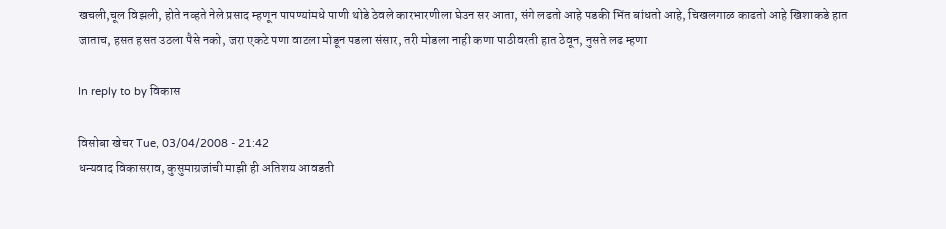खचली,चूल विझली, होते नव्हते नेले प्रसाद म्हणून पापण्यांमधे पाणी थोडे ठेवले कारभारणीला घेउन सर आता, संगे लढतो आहे पडकी भिंत बांधतो आहे, चिखलगाळ काढतो आहे खिशाकडे हात जाताच, हसत हसत उठला पैसे नको, जरा एकटे पणा वाटला मोडून पडला संसार, तरी मोडला नाही कणा पाठीवरती हात ठेवून, नुसते लढ म्हणा

In reply to by विकास

विसोबा खेचर Tue, 03/04/2008 - 21:42
धन्यवाद विकासराव, कुसुमाग्रजांची माझी ही अतिशय आवडती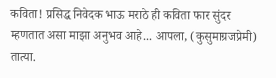कविता! प्रसिद्ध निवेदक भाऊ मराठे ही कविता फार सुंदर म्हणतात असा माझा अनुभव आहे... आपला, (कुसुमाग्रजप्रेमी) तात्या.